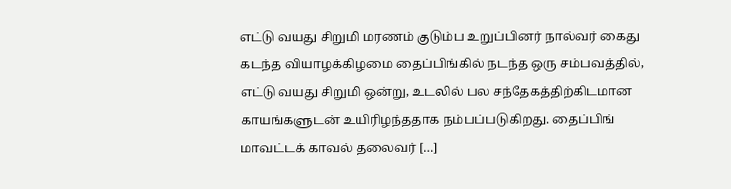எட்டு வயது சிறுமி மரணம் குடும்ப உறுப்பினர் நால்வர் கைது
கடந்த வியாழக்கிழமை தைப்பிங்கில் நடந்த ஒரு சம்பவத்தில், எட்டு வயது சிறுமி ஒன்று, உடலில் பல சந்தேகத்திற்கிடமான காயங்களுடன் உயிரிழந்ததாக நம்பப்படுகிறது. தைப்பிங் மாவட்டக் காவல் தலைவர் […]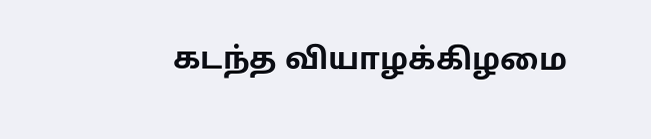கடந்த வியாழக்கிழமை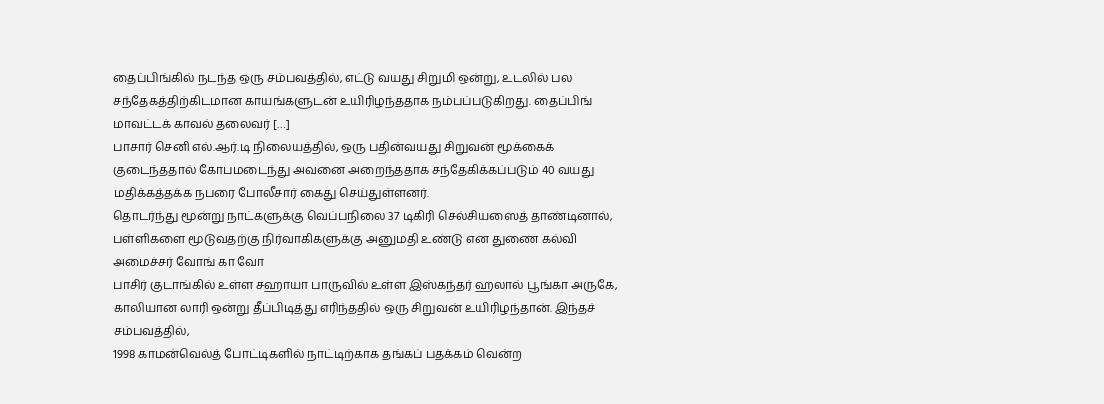தைப்பிங்கில் நடந்த ஒரு சம்பவத்தில், எட்டு வயது சிறுமி ஒன்று, உடலில் பல சந்தேகத்திற்கிடமான காயங்களுடன் உயிரிழந்ததாக நம்பப்படுகிறது. தைப்பிங் மாவட்டக் காவல் தலைவர் […]
பாசார் செனி எல்.ஆர்.டி நிலையத்தில், ஒரு பதின்வயது சிறுவன் மூக்கைக் குடைந்ததால் கோபமடைந்து அவனை அறைந்ததாக சந்தேகிக்கப்படும் 40 வயது மதிக்கத்தக்க நபரை போலீசார் கைது செய்துள்ளனர்.
தொடர்ந்து மூன்று நாட்களுக்கு வெப்பநிலை 37 டிகிரி செல்சியஸைத் தாண்டினால், பள்ளிகளை மூடுவதற்கு நிர்வாகிகளுக்கு அனுமதி உண்டு என துணை கல்வி அமைச்சர் வோங் கா வோ
பாசிர் குடாங்கில் உள்ள சஹாயா பாருவில் உள்ள இஸ்கந்தர் ஹலால் பூங்கா அருகே, காலியான லாரி ஒன்று தீப்பிடித்து எரிந்ததில் ஒரு சிறுவன் உயிரிழந்தான். இந்தச் சம்பவத்தில்,
1998 காமன்வெல்த் போட்டிகளில் நாட்டிற்காக தங்கப் பதக்கம் வென்ற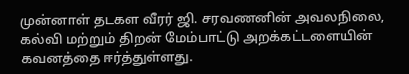முன்னாள் தடகள வீரர் ஜி. சரவணனின் அவலநிலை, கல்வி மற்றும் திறன் மேம்பாட்டு அறக்கட்டளையின் கவனத்தை ஈர்த்துள்ளது.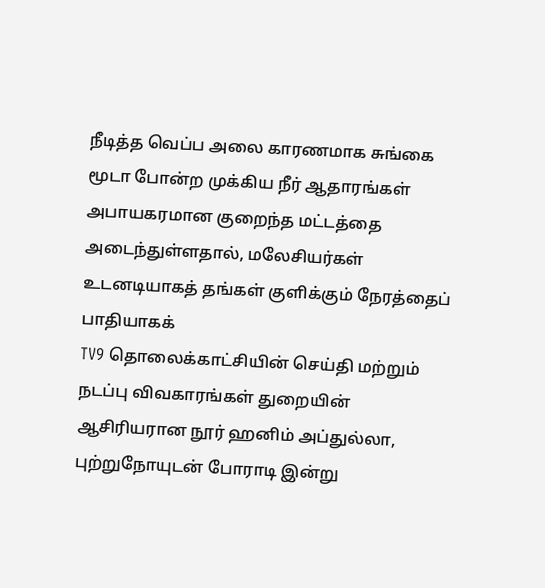நீடித்த வெப்ப அலை காரணமாக சுங்கை மூடா போன்ற முக்கிய நீர் ஆதாரங்கள் அபாயகரமான குறைந்த மட்டத்தை அடைந்துள்ளதால், மலேசியர்கள் உடனடியாகத் தங்கள் குளிக்கும் நேரத்தைப் பாதியாகக்
TV9 தொலைக்காட்சியின் செய்தி மற்றும் நடப்பு விவகாரங்கள் துறையின் ஆசிரியரான நூர் ஹனிம் அப்துல்லா, புற்றுநோயுடன் போராடி இன்று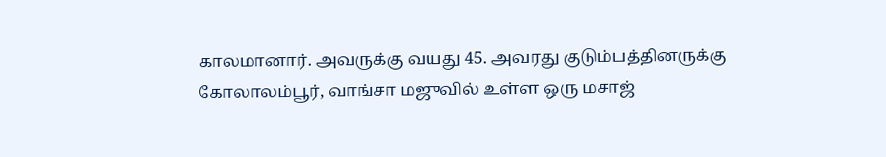காலமானார். அவருக்கு வயது 45. அவரது குடும்பத்தினருக்கு
கோலாலம்பூர், வாங்சா மஜுவில் உள்ள ஒரு மசாஜ்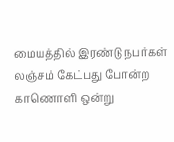மையத்தில் இரண்டு நபர்கள் லஞ்சம் கேட்பது போன்ற காணொளி ஒன்று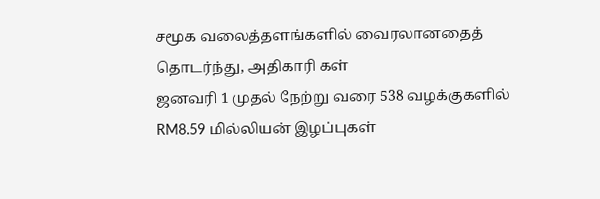சமூக வலைத்தளங்களில் வைரலானதைத் தொடர்ந்து, அதிகாரி கள்
ஜனவரி 1 முதல் நேற்று வரை 538 வழக்குகளில் RM8.59 மில்லியன் இழப்புகள்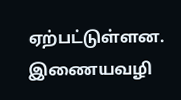ஏற்பட்டுள்ளன. இணையவழி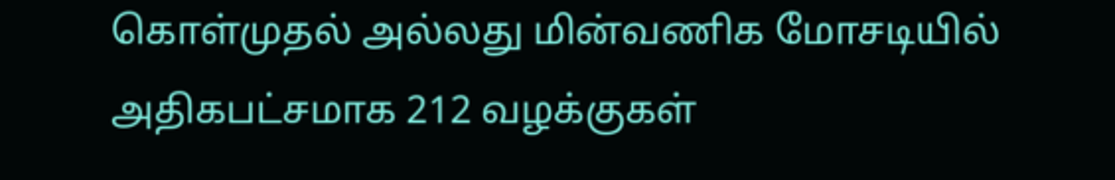கொள்முதல் அல்லது மின்வணிக மோசடியில் அதிகபட்சமாக 212 வழக்குகள்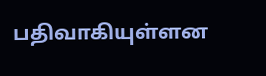பதிவாகியுள்ளன